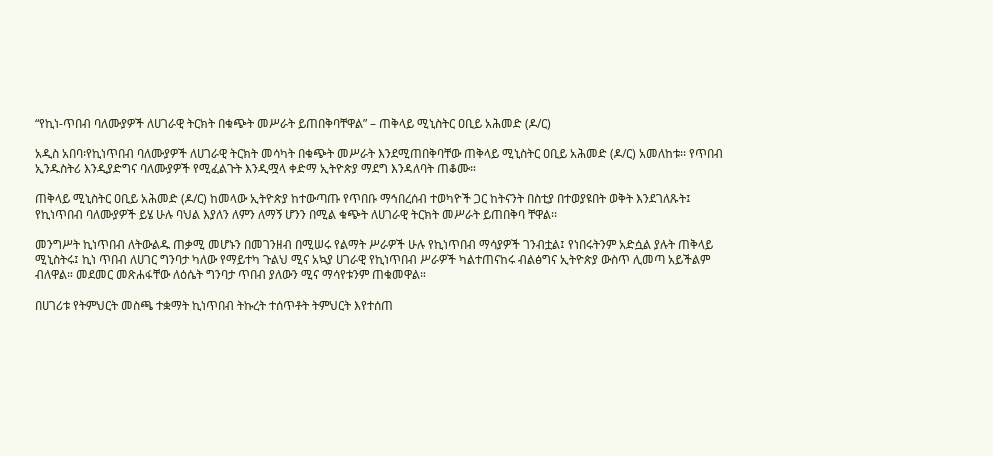“የኪነ-ጥበብ ባለሙያዎች ለሀገራዊ ትርክት በቁጭት መሥራት ይጠበቅባቸዋል” – ጠቅላይ ሚኒስትር ዐቢይ አሕመድ (ዶ/ር)

አዲስ አበባ፡የኪነጥበብ ባለሙያዎች ለሀገራዊ ትርክት መሳካት በቁጭት መሥራት እንደሚጠበቅባቸው ጠቅላይ ሚኒስትር ዐቢይ አሕመድ (ዶ/ር) አመለከቱ፡፡ የጥበብ ኢንዱስትሪ እንዲያድግና ባለሙያዎች የሚፈልጉት እንዲሟላ ቀድማ ኢትዮጵያ ማደግ እንዳለባት ጠቆሙ።

ጠቅላይ ሚኒስትር ዐቢይ አሕመድ (ዶ/ር) ከመላው ኢትዮጵያ ከተውጣጡ የጥበቡ ማኅበረሰብ ተወካዮች ጋር ከትናንት በስቲያ በተወያዩበት ወቅት እንደገለጹት፤ የኪነጥበብ ባለሙያዎች ይሄ ሁሉ ባህል እያለን ለምን ለማኝ ሆንን በሚል ቁጭት ለሀገራዊ ትርክት መሥራት ይጠበቅባ ቸዋል፡፡

መንግሥት ኪነጥበብ ለትውልዱ ጠቃሚ መሆኑን በመገንዘብ በሚሠሩ የልማት ሥራዎች ሁሉ የኪነጥበብ ማሳያዎች ገንብቷል፤ የነበሩትንም አድሷል ያሉት ጠቅላይ ሚኒስትሩ፤ ኪነ ጥበብ ለሀገር ግንባታ ካለው የማይተካ ጉልህ ሚና አኳያ ሀገራዊ የኪነጥበብ ሥራዎች ካልተጠናከሩ ብልፅግና ኢትዮጵያ ውስጥ ሊመጣ አይችልም ብለዋል። መደመር መጽሐፋቸው ለዕሴት ግንባታ ጥበብ ያለውን ሚና ማሳየቱንም ጠቁመዋል።

በሀገሪቱ የትምህርት መስጫ ተቋማት ኪነጥበብ ትኩረት ተሰጥቶት ትምህርት እየተሰጠ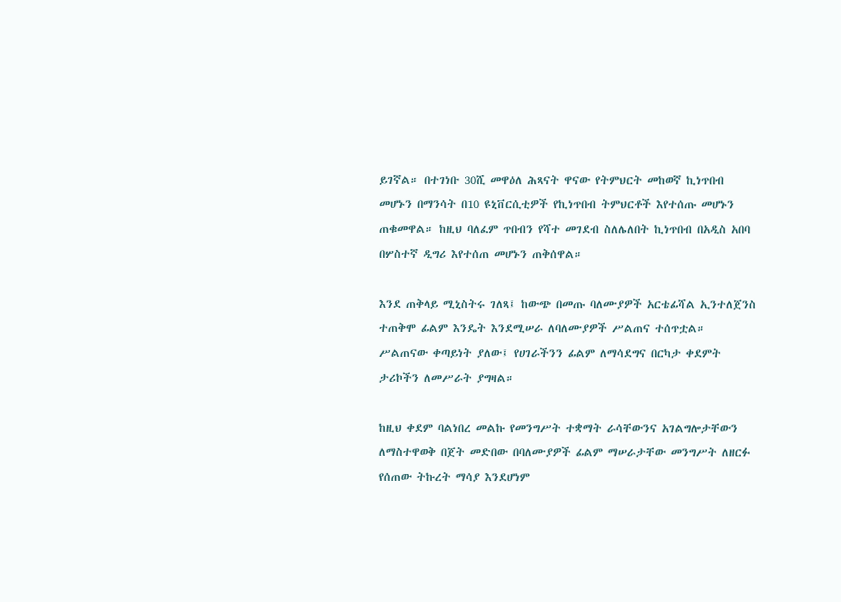ይገኛል። በተገነቡ 30ሺ መዋዕለ ሕጻናት ዋናው የትምህርት መከወኛ ኪነጥበብ መሆኑን በማንሳት በ10 ዩኒቨርሲቲዎች የኪነጥበብ ትምህርቶች እየተሰጡ መሆኑን ጠቁመዋል። ከዚህ ባለፈም ጥበብን የሻተ መገደብ ስለሌለበት ኪነጥበብ በአዲስ አበባ በሦስተኛ ዲግሪ እየተሰጠ መሆኑን ጠቅሰዋል።

እንደ ጠቅላይ ሚኒስትሩ ገለጻ፤ ከውጭ በመጡ ባለሙያዎች አርቴፊሻል ኢንተለጀንስ ተጠቅሞ ፊልም እንዴት እንደሚሠራ ለባለሙያዎች ሥልጠና ተሰጥቷል። ሥልጠናው ቀጣይነት ያለው፤ የሀገራችንን ፊልም ለማሳደግና በርካታ ቀደምት ታሪኮችን ለመሥራት ያግዛል።

ከዚህ ቀደም ባልነበረ መልኩ የመንግሥት ተቋማት ራሳቸውንና አገልግሎታቸውን ለማስተዋወቅ በጀት መድበው በባለሙያዎች ፊልም ማሠራታቸው መንግሥት ለዘርፉ የሰጠው ትኩረት ማሳያ እንደሆነም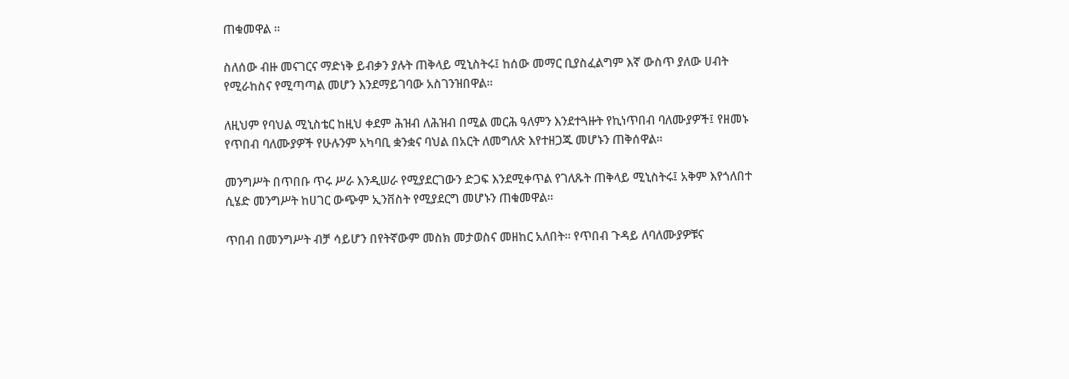ጠቁመዋል ።

ስለሰው ብዙ መናገርና ማድነቅ ይብቃን ያሉት ጠቅላይ ሚኒስትሩ፤ ከሰው መማር ቢያስፈልግም እኛ ውስጥ ያለው ሀብት የሚራከስና የሚጣጣል መሆን እንደማይገባው አስገንዝበዋል።

ለዚህም የባህል ሚኒስቴር ከዚህ ቀደም ሕዝብ ለሕዝብ በሚል መርሕ ዓለምን እንደተጓዙት የኪነጥበብ ባለሙያዎች፤ የዘመኑ የጥበብ ባለሙያዎች የሁሉንም አካባቢ ቋንቋና ባህል በአርት ለመግለጽ እየተዘጋጁ መሆኑን ጠቅሰዋል።

መንግሥት በጥበቡ ጥሩ ሥራ እንዲሠራ የሚያደርገውን ድጋፍ እንደሚቀጥል የገለጹት ጠቅላይ ሚኒስትሩ፤ አቅም እየጎለበተ ሲሄድ መንግሥት ከሀገር ውጭም ኢንቨስት የሚያደርግ መሆኑን ጠቁመዋል።

ጥበብ በመንግሥት ብቻ ሳይሆን በየትኛውም መስክ መታወስና መዘከር አለበት። የጥበብ ጉዳይ ለባለሙያዎቹና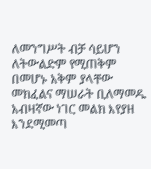ለመንግሥት ብቻ ሳይሆን ለትውልድም የሚጠቅም በመሆኑ አቅም ያላቸው መክፈልና ማሠራት ቢለማመዱ አብዛኛው ነገር መልክ እየያዘ እንደሚመጣ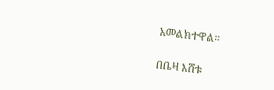አመልክተዋል።

በቤዛ እሸቱ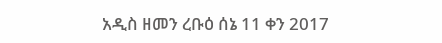አዲስ ዘመን ረቡዕ ሰኔ 11 ቀን 2017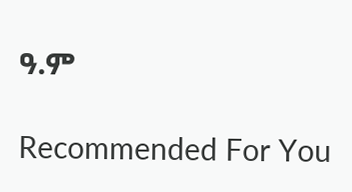ዓ.ም

Recommended For You